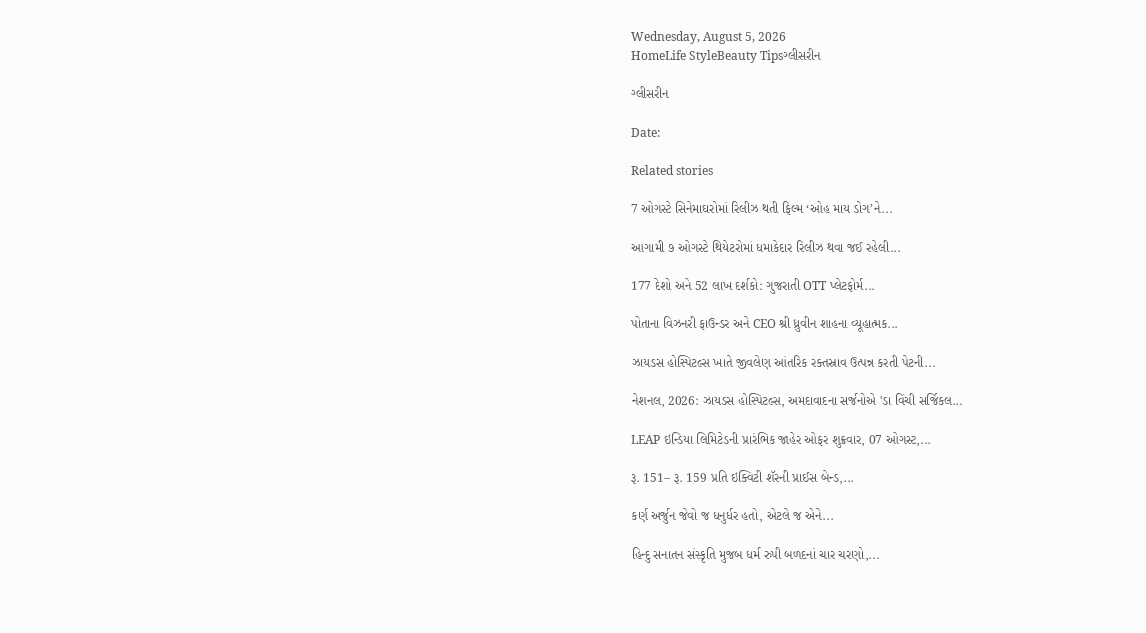Wednesday, August 5, 2026
HomeLife StyleBeauty Tipsગ્લીસરીન

ગ્લીસરીન

Date:

Related stories

7 ઓગસ્ટે સિનેમાઘરોમાં રિલીઝ થતી ફિલ્મ ‘ઓહ માય ડોગ’ને...

આગામી ૭ ઓગસ્ટે થિયેટરોમાં ધમાકેદાર રિલીઝ થવા જઈ રહેલી...

177 દેશો અને 52 લાખ દર્શકો: ગુજરાતી OTT પ્લેટફોર્મ...

પોતાના વિઝનરી ફાઉન્ડર અને CEO શ્રી ધ્રુવીન શાહના વ્યૂહાત્મક...

ઝાયડસ હોસ્પિટલ્સ ખાતે જીવલેણ આંતરિક રક્તસ્રાવ ઉત્પન્ન કરતી પેટની...

નેશનલ, 2026: ઝાયડસ હોસ્પિટલ્સ, અમદાવાદના સર્જનોએ 'ડા વિંચી સર્જિકલ...

LEAP ઇન્ડિયા લિમિટેડની પ્રારંભિક જાહેર ઓફર શુક્રવાર, 07 ઓગસ્ટ,...

રૂ. 151– રૂ. 159 પ્રતિ ઇક્વિટી શૅરની પ્રાઈસ બેન્ડ,...

કર્ણ અર્જુન જેવો જ ધનુર્ધર હતો, એટલે જ એને...

હિન્દુ સનાતન સંસ્કૃતિ મુજબ ધર્મ રુપી બળદનાં ચાર ચરણો,...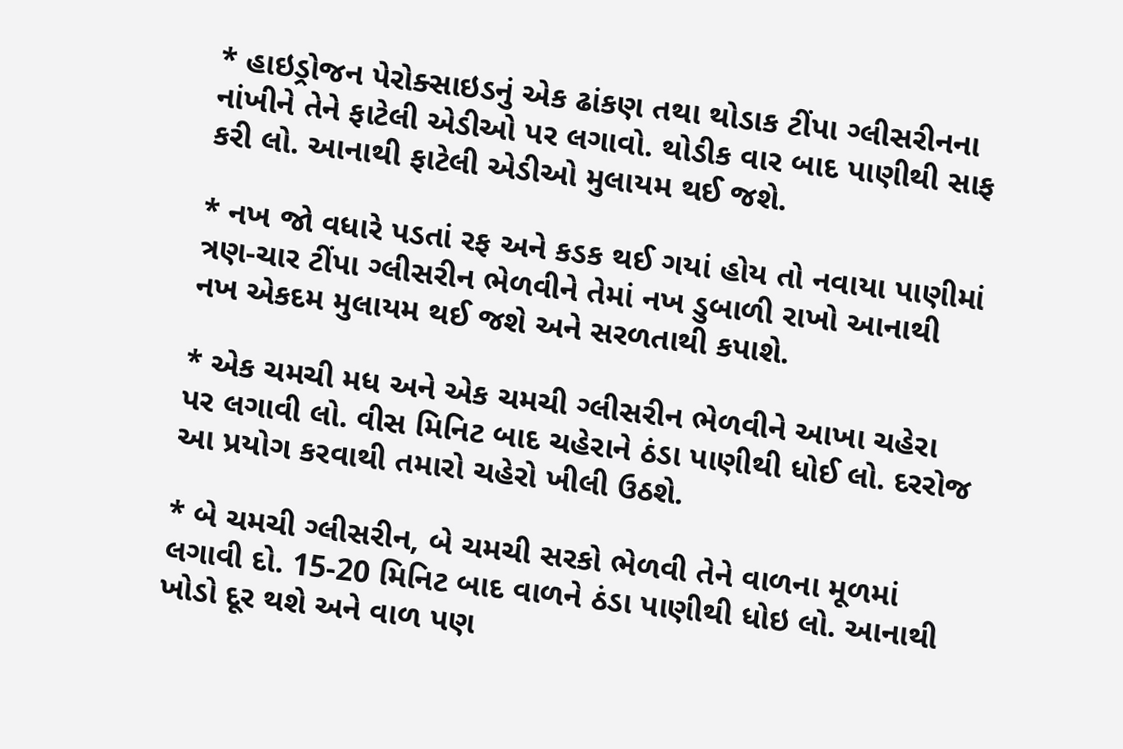* હાઇડ્રોજન પેરોક્સાઇડનું એક ઢાંકણ તથા થોડાક ટીંપા ગ્લીસરીનના નાંખીને તેને ફાટેલી એડીઓ પર લગાવો. થોડીક વાર બાદ પાણીથી સાફ કરી લો. આનાથી ફાટેલી એડીઓ મુલાયમ થઈ જશે.

* નખ જો વધારે પડતાં રફ અને કડક થઈ ગયાં હોય તો નવાયા પાણીમાં ત્રણ-ચાર ટીંપા ગ્લીસરીન ભેળવીને તેમાં નખ ડુબાળી રાખો આનાથી નખ એકદમ મુલાયમ થઈ જશે અને સરળતાથી કપાશે.

* એક ચમચી મધ અને એક ચમચી ગ્લીસરીન ભેળવીને આખા ચહેરા પર લગાવી લો. વીસ મિનિટ બાદ ચહેરાને ઠંડા પાણીથી ધોઈ લો. દરરોજ આ પ્રયોગ કરવાથી તમારો ચહેરો ખીલી ઉઠશે.

* બે ચમચી ગ્લીસરીન, બે ચમચી સરકો ભેળવી તેને વાળના મૂળમાં લગાવી દો. 15-20 મિનિટ બાદ વાળને ઠંડા પાણીથી ધોઇ લો. આનાથી ખોડો દૂર થશે અને વાળ પણ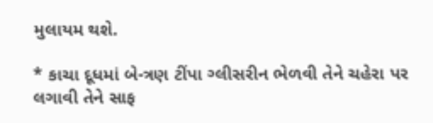મુલાયમ થશે.

* કાચા દૂધમાં બે-ત્રણ ટીંપા ગ્લીસરીન ભેળવી તેને ચહેરા પર લગાવી તેને સાફ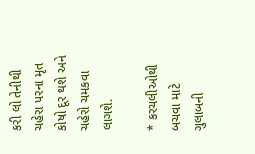કરી લો તેનીથી ચહેરા પરના મૃત કોષો દૂર થશે અને ચહેરો ચમકવા લાગશે.

* કરચલીઓથી બચવા માટે ગુલાબની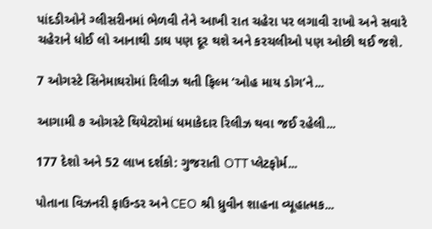પાંદડીઓને ગ્લીસરીનમાં ભેળવી તેને આખી રાત ચહેરા પર લગાવી રાખો અને સવારે ચહેરાને ધોઈ લો આનાથી ડાઘ પણ દૂર થશે અને કરચલીઓ પણ ઓછી થઈ જશે.

7 ઓગસ્ટે સિનેમાઘરોમાં રિલીઝ થતી ફિલ્મ ‘ઓહ માય ડોગ’ને...

આગામી ૭ ઓગસ્ટે થિયેટરોમાં ધમાકેદાર રિલીઝ થવા જઈ રહેલી...

177 દેશો અને 52 લાખ દર્શકો: ગુજરાતી OTT પ્લેટફોર્મ...

પોતાના વિઝનરી ફાઉન્ડર અને CEO શ્રી ધ્રુવીન શાહના વ્યૂહાત્મક...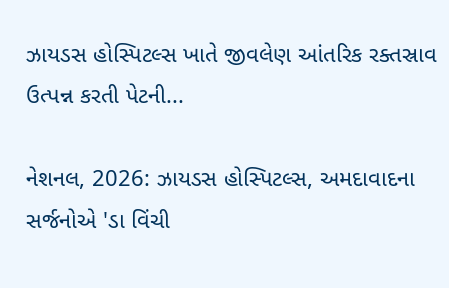ઝાયડસ હોસ્પિટલ્સ ખાતે જીવલેણ આંતરિક રક્તસ્રાવ ઉત્પન્ન કરતી પેટની...

નેશનલ, 2026: ઝાયડસ હોસ્પિટલ્સ, અમદાવાદના સર્જનોએ 'ડા વિંચી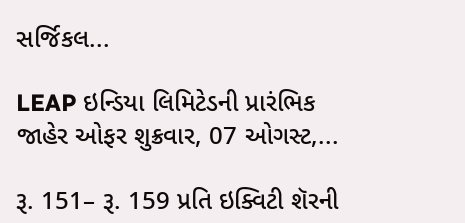સર્જિકલ...

LEAP ઇન્ડિયા લિમિટેડની પ્રારંભિક જાહેર ઓફર શુક્રવાર, 07 ઓગસ્ટ,...

રૂ. 151– રૂ. 159 પ્રતિ ઇક્વિટી શૅરની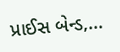પ્રાઈસ બેન્ડ,...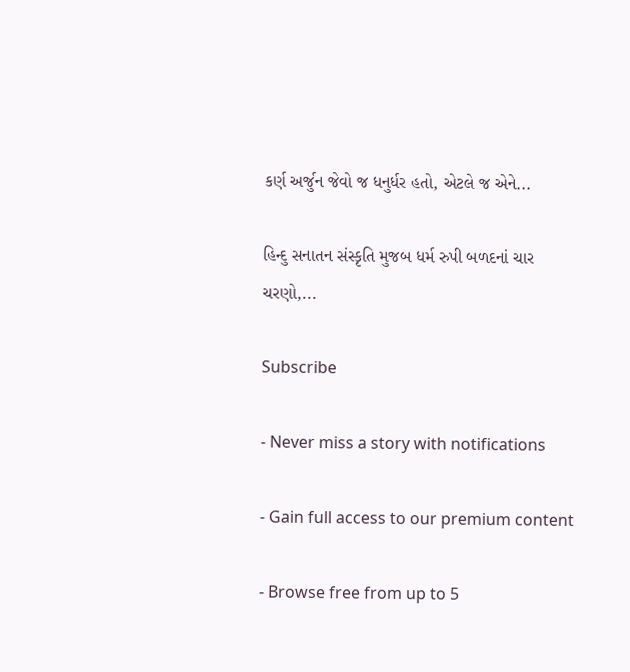કર્ણ અર્જુન જેવો જ ધનુર્ધર હતો, એટલે જ એને...

હિન્દુ સનાતન સંસ્કૃતિ મુજબ ધર્મ રુપી બળદનાં ચાર ચરણો,...

Subscribe

- Never miss a story with notifications

- Gain full access to our premium content

- Browse free from up to 5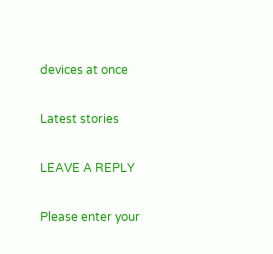devices at once

Latest stories

LEAVE A REPLY

Please enter your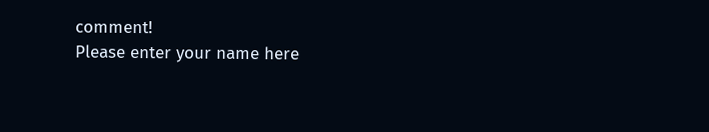comment!
Please enter your name here